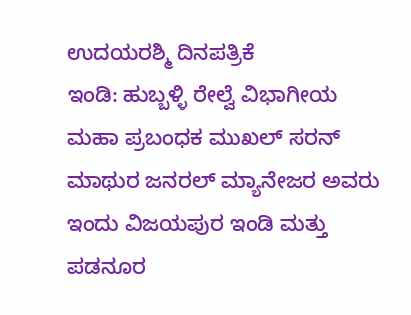ಉದಯರಶ್ಮಿ ದಿನಪತ್ರಿಕೆ
ಇಂಡಿ: ಹುಬ್ಬಳ್ಳಿ ರೇಲ್ವೆ ವಿಭಾಗೀಯ ಮಹಾ ಪ್ರಬಂಧಕ ಮುಖಲ್ ಸರನ್ ಮಾಥುರ ಜನರಲ್ ಮ್ಯಾನೇಜರ ಅವರು ಇಂದು ವಿಜಯಪುರ ಇಂಡಿ ಮತ್ತು ಪಡನೂರ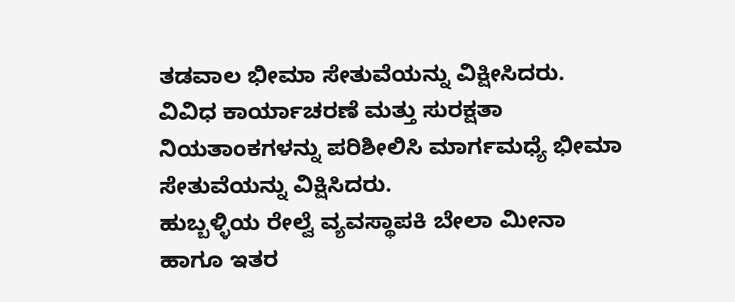ತಡವಾಲ ಭೀಮಾ ಸೇತುವೆಯನ್ನು ವಿಕ್ಷೀಸಿದರು.
ವಿವಿಧ ಕಾರ್ಯಾಚರಣೆ ಮತ್ತು ಸುರಕ್ಷತಾ ನಿಯತಾಂಕಗಳನ್ನು ಪರಿಶೀಲಿಸಿ ಮಾರ್ಗಮಧ್ಯೆ ಭೀಮಾ ಸೇತುವೆಯನ್ನು ವಿಕ್ಷಿಸಿದರು.
ಹುಬ್ಬಳ್ಳಿಯ ರೇಲ್ವೆ ವ್ಯವಸ್ಥಾಪಕಿ ಬೇಲಾ ಮೀನಾ ಹಾಗೂ ಇತರ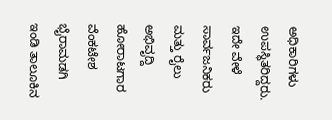ಅಧಿಕಾರಿಗಳು ಉಪಸ್ಥಿತರಿದ್ದರು.
ಇದೇ ವೇಳೆ ಸಾರ್ವಜನಿಕರು ಮತ್ತು ರೈಲು ಅಭಿವೃದ್ದಿ ಹೋರಾಟಗಾರ ವೆಂಕಟೇಶ ಭೈರಾಮಡಗಿ ಇಂಡಿ ತಾಲೂಕಿನ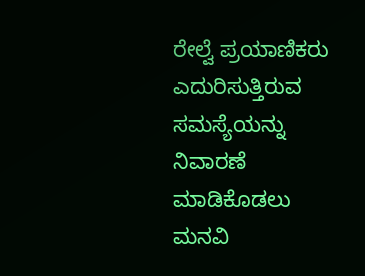ರೇಲ್ವೆ ಪ್ರಯಾಣಿಕರು ಎದುರಿಸುತ್ತಿರುವ ಸಮಸ್ಯೆಯನ್ನು ನಿವಾರಣೆ ಮಾಡಿಕೊಡಲು ಮನವಿ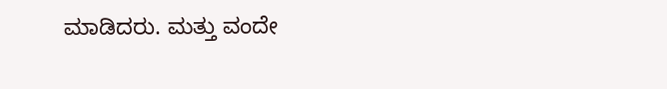ಮಾಡಿದರು. ಮತ್ತು ವಂದೇ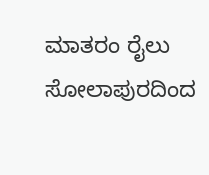ಮಾತರಂ ರೈಲು ಸೋಲಾಪುರದಿಂದ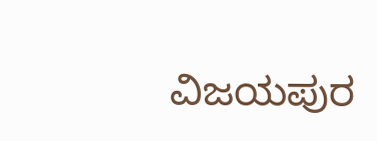ವಿಜಯಪುರ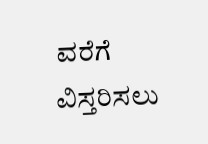ವರೆಗೆ ವಿಸ್ತರಿಸಲು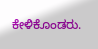ಕೇಳಿಕೊಂಡರು.